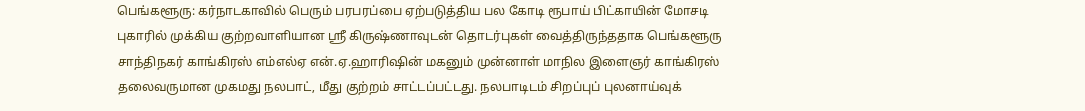பெங்களூரு: கர்நாடகாவில் பெரும் பரபரப்பை ஏற்படுத்திய பல கோடி ரூபாய் பிட்காயின் மோசடி புகாரில் முக்கிய குற்றவாளியான ஸ்ரீ கிருஷ்ணாவுடன் தொடர்புகள் வைத்திருந்ததாக பெங்களூரு சாந்திநகர் காங்கிரஸ் எம்எல்ஏ என்.ஏ.ஹாரிஷின் மகனும் முன்னாள் மாநில இளைஞர் காங்கிரஸ் தலைவருமான முகமது நலபாட், மீது குற்றம் சாட்டப்பட்டது. நலபாடிடம் சிறப்புப் புலனாய்வுக்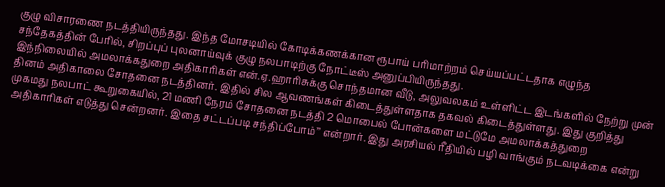குழு விசாரணை நடத்தியிருந்தது. இந்த மோசடியில் கோடிக்கணக்கான ரூபாய் பரிமாற்றம் செய்யப்பட்டதாக எழுந்த சந்தேகத்தின் பேரில், சிறப்புப் புலனாய்வுக் குழு நலபாடிற்கு நோட்டீஸ் அனுப்பியிருந்தது.
இந்நிலையில் அமலாக்கதுறை அதிகாரிகள் என்.ஏ.ஹாரிசுக்கு சொந்தமான வீடு, அலுவலகம் உள்ளிட்ட இடங்களில் நேற்று முன் தினம் அதிகாலை சோதனை நடத்தினர். இதில் சில ஆவணங்கள் கிடைத்துள்ளதாக தகவல் கிடைத்துள்ளது. இது குறித்து முகமது நலபாட் கூறுகையில், 21 மணி நேரம் சோதனை நடத்தி 2 மொபைல் போன்களை மட்டுமே அமலாக்கத்துறை அதிகாரிகள் எடுத்து சென்றனர். இதை சட்டப்படி சந்திப்போம்’’ என்றார். இது அரசியல் ரீதியில் பழி வாங்கும் நடவடிக்கை என்று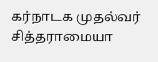கர்நாடக முதல்வர் சித்தராமையா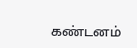கண்டனம்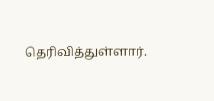தெரிவித்துள்ளார்.